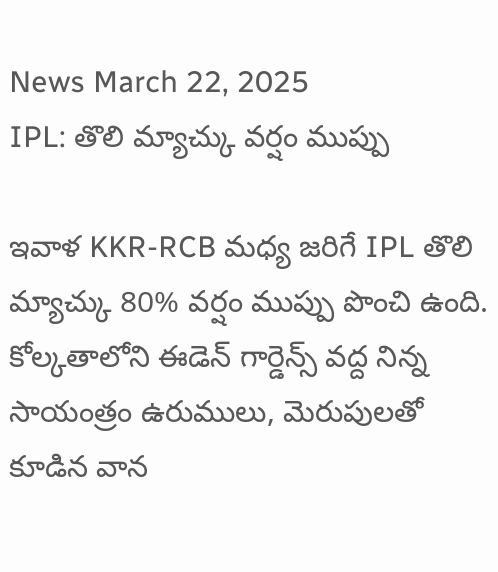News March 22, 2025
IPL: తొలి మ్యాచ్కు వర్షం ముప్పు

ఇవాళ KKR-RCB మధ్య జరిగే IPL తొలి మ్యాచ్కు 80% వర్షం ముప్పు పొంచి ఉంది. కోల్కతాలోని ఈడెన్ గార్డెన్స్ వద్ద నిన్న సాయంత్రం ఉరుములు, మెరుపులతో కూడిన వాన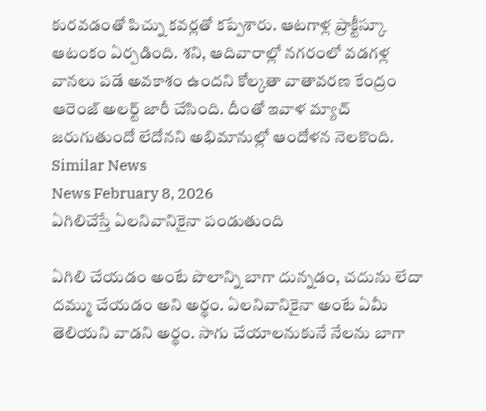కురవడంతో పిచ్ను కవర్లతో కప్పేశారు. ఆటగాళ్ల ప్రాక్టీస్కూ ఆటంకం ఏర్పడింది. శని, ఆదివారాల్లో నగరంలో వడగళ్ల వానలు పడే అవకాశం ఉందని కోల్కతా వాతావరణ కేంద్రం ఆరెంజ్ అలర్ట్ జారీ చేసింది. దీంతో ఇవాళ మ్యాచ్ జరుగుతుందో లేదోనని అభిమానుల్లో ఆందోళన నెలకొంది.
Similar News
News February 8, 2026
ఏగిలిచేస్తే ఏలనివానికైనా పండుతుంది

ఏగిలి చేయడం అంటే పొలాన్ని బాగా దున్నడం, చదును లేదా దమ్ము చేయడం అని అర్థం. ఏలనివానికైనా అంటే ఏమీ తెలియని వాడని అర్థం. సాగు చేయాలనుకునే నేలను బాగా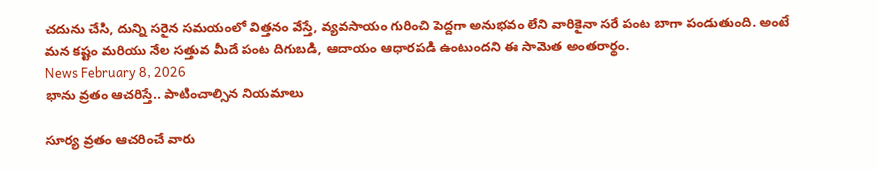చదును చేసి, దున్ని సరైన సమయంలో విత్తనం వేస్తే, వ్యవసాయం గురించి పెద్దగా అనుభవం లేని వారికైనా సరే పంట బాగా పండుతుంది. అంటే మన కష్టం మరియు నేల సత్తువ మీదే పంట దిగుబడి, ఆదాయం ఆధారపడి ఉంటుందని ఈ సామెత అంతరార్థం.
News February 8, 2026
భాను వ్రతం ఆచరిస్తే.. పాటించాల్సిన నియమాలు

సూర్య వ్రతం ఆచరించే వారు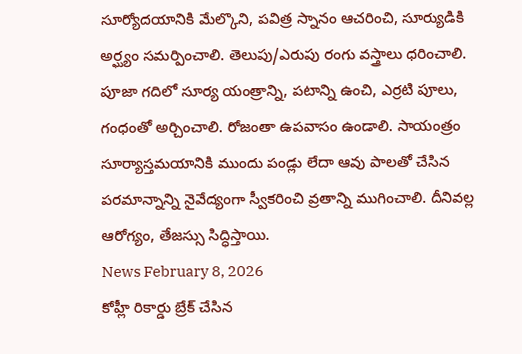సూర్యోదయానికి మేల్కొని, పవిత్ర స్నానం ఆచరించి, సూర్యుడికి అర్ఘ్యం సమర్పించాలి. తెలుపు/ఎరుపు రంగు వస్త్రాలు ధరించాలి. పూజా గదిలో సూర్య యంత్రాన్ని, పటాన్ని ఉంచి, ఎర్రటి పూలు, గంధంతో అర్చించాలి. రోజంతా ఉపవాసం ఉండాలి. సాయంత్రం సూర్యాస్తమయానికి ముందు పండ్లు లేదా ఆవు పాలతో చేసిన పరమాన్నాన్ని నైవేద్యంగా స్వీకరించి వ్రతాన్ని ముగించాలి. దీనివల్ల ఆరోగ్యం, తేజస్సు సిద్ధిస్తాయి.
News February 8, 2026
కోహ్లీ రికార్డు బ్రేక్ చేసిన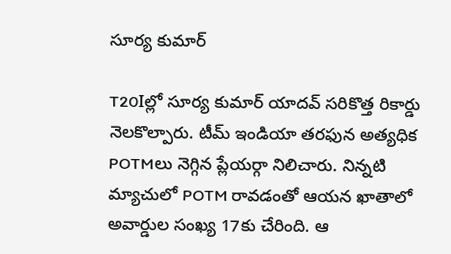సూర్య కుమార్

T20Iల్లో సూర్య కుమార్ యాదవ్ సరికొత్త రికార్డు నెలకొల్పారు. టీమ్ ఇండియా తరఫున అత్యధిక POTMలు నెగ్గిన ప్లేయర్గా నిలిచారు. నిన్నటి మ్యాచులో POTM రావడంతో ఆయన ఖాతాలో అవార్డుల సంఖ్య 17కు చేరింది. ఆ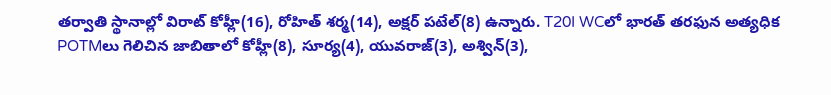తర్వాతి స్థానాల్లో విరాట్ కోహ్లీ(16), రోహిత్ శర్మ(14), అక్షర్ పటేల్(8) ఉన్నారు. T20I WCలో భారత్ తరఫున అత్యధిక POTMలు గెలిచిన జాబితాలో కోహ్లీ(8), సూర్య(4), యువరాజ్(3), అశ్విన్(3),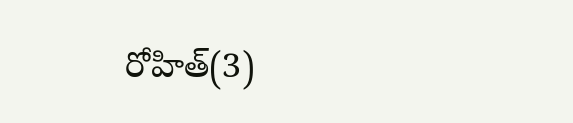రోహిత్(3)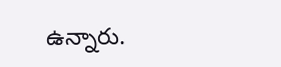ఉన్నారు.